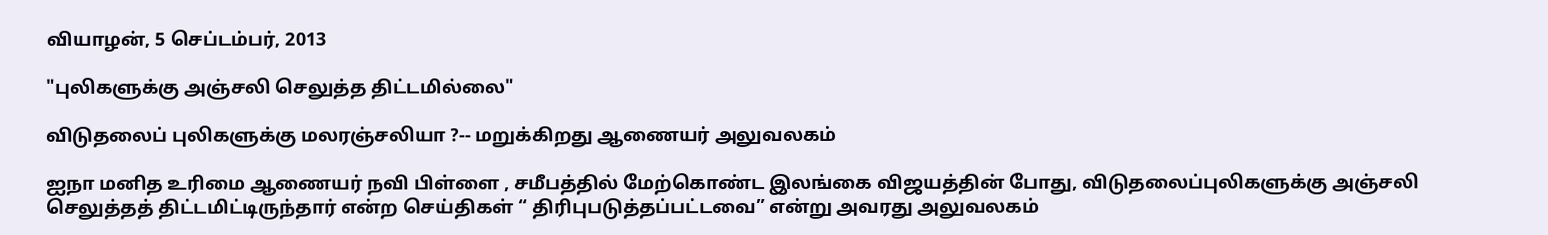வியாழன், 5 செப்டம்பர், 2013

"புலிகளுக்கு அஞ்சலி செலுத்த திட்டமில்லை"

விடுதலைப் புலிகளுக்கு மலரஞ்சலியா ?-- மறுக்கிறது ஆணையர் அலுவலகம்

ஐநா மனித உரிமை ஆணையர் நவி பிள்ளை , சமீபத்தில் மேற்கொண்ட இலங்கை விஜயத்தின் போது, விடுதலைப்புலிகளுக்கு அஞ்சலி செலுத்தத் திட்டமிட்டிருந்தார் என்ற செய்திகள் “ திரிபுபடுத்தப்பட்டவை” என்று அவரது அலுவலகம்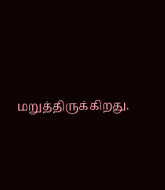மறுத்திருக்கிறது.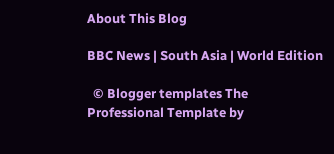About This Blog

BBC News | South Asia | World Edition

  © Blogger templates The Professional Template by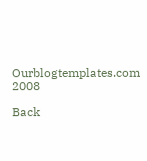Ourblogtemplates.com 2008

Back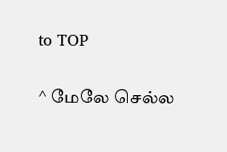to TOP

^ மேலே செல்ல